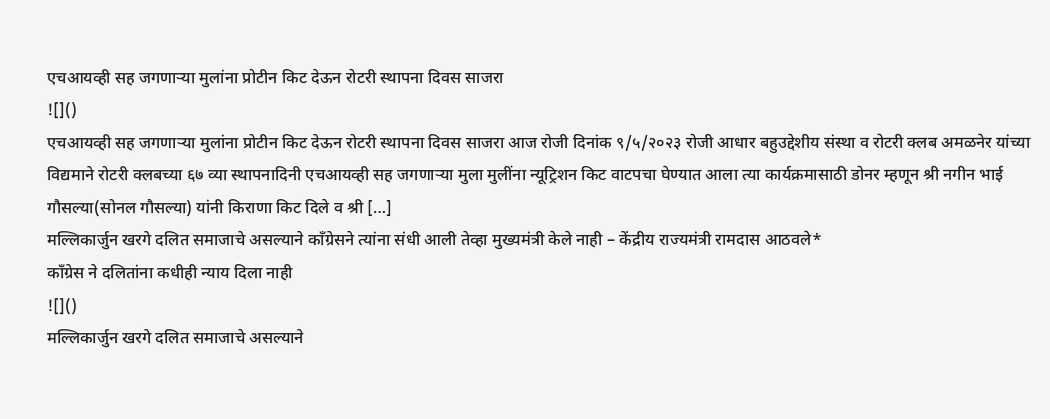एचआयव्ही सह जगणाऱ्या मुलांना प्रोटीन किट देऊन रोटरी स्थापना दिवस साजरा
![]()
एचआयव्ही सह जगणाऱ्या मुलांना प्रोटीन किट देऊन रोटरी स्थापना दिवस साजरा आज रोजी दिनांक ९/५/२०२३ रोजी आधार बहुउद्देशीय संस्था व रोटरी क्लब अमळनेर यांच्या विद्यमाने रोटरी क्लबच्या ६७ व्या स्थापनादिनी एचआयव्ही सह जगणाऱ्या मुला मुलींना न्यूट्रिशन किट वाटपचा घेण्यात आला त्या कार्यक्रमासाठी डोनर म्हणून श्री नगीन भाई गौसल्या(सोनल गौसल्या) यांनी किराणा किट दिले व श्री […]
मल्लिकार्जुन खरगे दलित समाजाचे असल्याने कॉंग्रेसने त्यांना संधी आली तेव्हा मुख्यमंत्री केले नाही – केंद्रीय राज्यमंत्री रामदास आठवले*
काँग्रेस ने दलितांना कधीही न्याय दिला नाही
![]()
मल्लिकार्जुन खरगे दलित समाजाचे असल्याने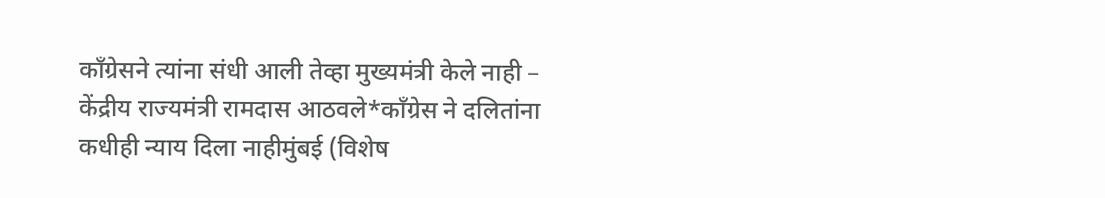कॉंग्रेसने त्यांना संधी आली तेव्हा मुख्यमंत्री केले नाही – केंद्रीय राज्यमंत्री रामदास आठवले*काँग्रेस ने दलितांना कधीही न्याय दिला नाहीमुंबई (विशेष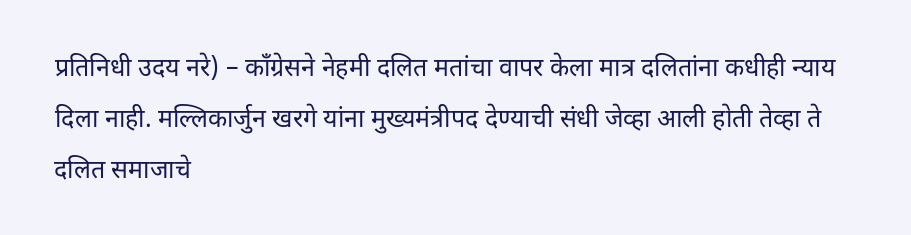प्रतिनिधी उदय नरे) – काँग्रेसने नेहमी दलित मतांचा वापर केला मात्र दलितांना कधीही न्याय दिला नाही. मल्लिकार्जुन खरगे यांना मुख्यमंत्रीपद देण्याची संधी जेव्हा आली होती तेव्हा ते दलित समाजाचे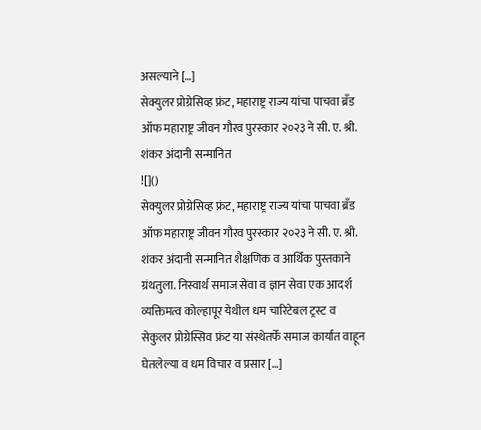असल्याने […]
सेक्युलर प्रोग्रेसिव्ह फ्रंट, महाराष्ट्र राज्य यांचा पाचवा ब्रँड ऑफ महाराष्ट्र जीवन गौरव पुरस्कार २०२३ ने सी. ए. श्री. शंकर अंदानी सन्मानित
![]()
सेक्युलर प्रोग्रेसिव्ह फ्रंट, महाराष्ट्र राज्य यांचा पाचवा ब्रँड ऑफ महाराष्ट्र जीवन गौरव पुरस्कार २०२३ ने सी. ए. श्री. शंकर अंदानी सन्मानित शैक्षणिक व आर्थिक पुस्तकाने ग्रंथतुला. निस्वार्थ समाज सेवा व ज्ञान सेवा एक आदर्श व्यक्तिमत्व कोल्हापूर येथील धम चारिटेबल ट्रस्ट व सेकुलर प्रोग्रेस्सिव फ्रंट या संस्थेतर्फे समाज कार्यात वाहून घेतलेल्या व धम विचार व प्रसार […]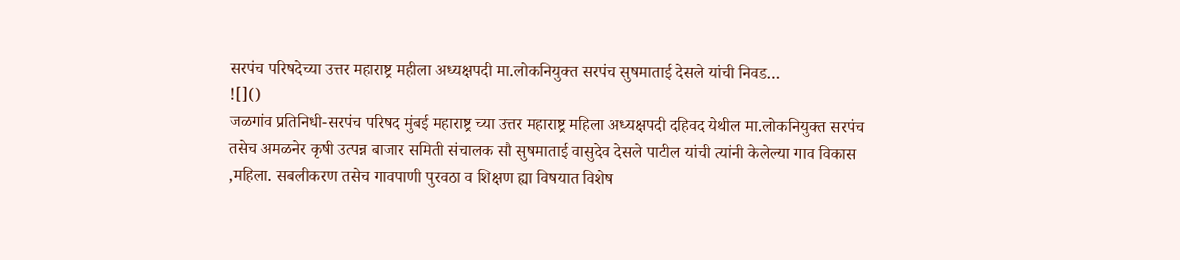सरपंच परिषदेच्या उत्तर महाराष्ट्र महीला अध्यक्षपदी मा.लोकनियुक्त सरपंच सुषमाताई देसले यांची निवड…
![]()
जळगांव प्रतिनिधी-सरपंच परिषद मुंबई महाराष्ट्र च्या उत्तर महाराष्ट्र महिला अध्यक्षपदी दहिवद येथील मा.लोकनियुक्त सरपंच तसेच अमळनेर कृषी उत्पन्न बाजार समिती संचालक सौ सुषमाताई वासुदेव देसले पाटील यांची त्यांनी केलेल्या गाव विकास ,महिला. सबलीकरण तसेच गावपाणी पुरवठा व शिक्षण ह्या विषयात विशेष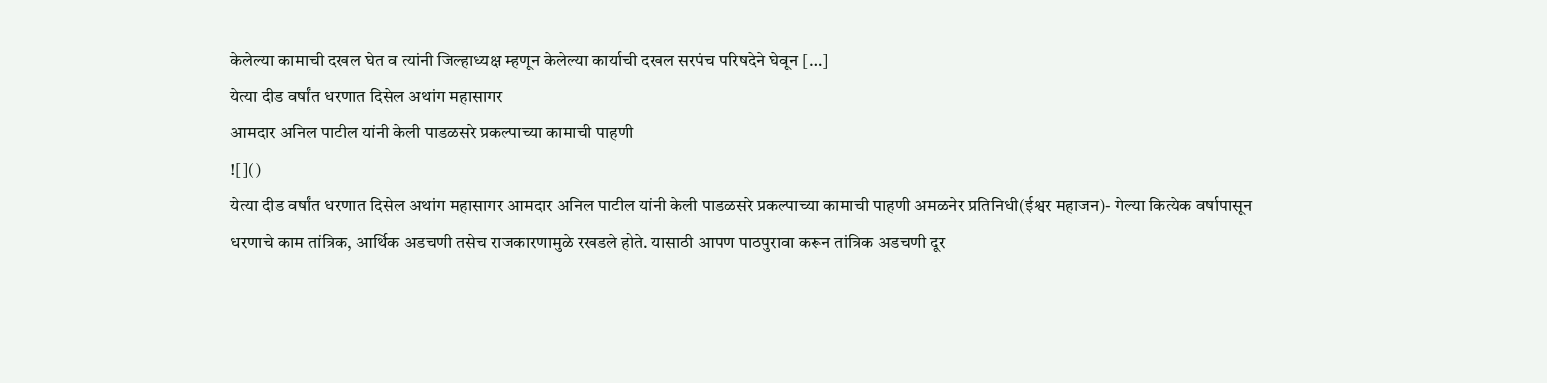केलेल्या कामाची दखल घेत व त्यांनी जिल्हाध्यक्ष म्हणून केलेल्या कार्याची दखल सरपंच परिषदेने घेवून […]
येत्या दीड वर्षांत धरणात दिसेल अथांग महासागर
आमदार अनिल पाटील यांनी केली पाडळसरे प्रकल्पाच्या कामाची पाहणी
![]()
येत्या दीड वर्षांत धरणात दिसेल अथांग महासागर आमदार अनिल पाटील यांनी केली पाडळसरे प्रकल्पाच्या कामाची पाहणी अमळनेर प्रतिनिधी(ईश्वर महाजन)- गेल्या कित्येक वर्षापासून धरणाचे काम तांत्रिक, आर्थिक अडचणी तसेच राजकारणामुळे रखडले होते. यासाठी आपण पाठपुरावा करून तांत्रिक अडचणी दूर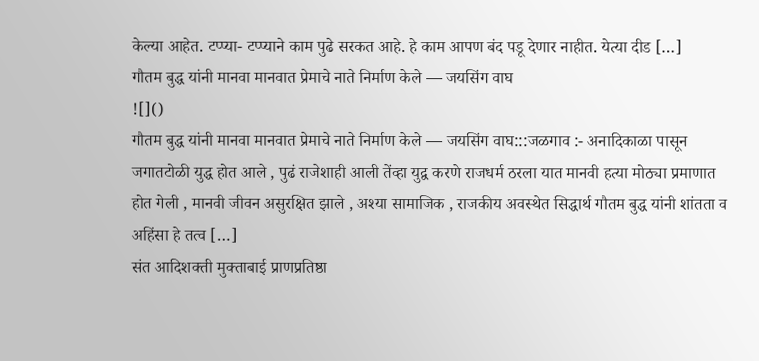केल्या आहेत. टप्प्या- टप्प्याने काम पुढे सरकत आहे. हे काम आपण बंद पडू देणार नाहीत. येत्या दीड […]
गौतम बुद्ध यांनी मानवा मानवात प्रेमाचे नाते निर्माण केले — जयसिंग वाघ
![]()
गौतम बुद्ध यांनी मानवा मानवात प्रेमाचे नाते निर्माण केले — जयसिंग वाघ:::जळगाव :- अनादिकाळा पासून जगातटोळी युद्ध होत आले , पुढं राजेशाही आली तेंव्हा युद्व करणे राजधर्म ठरला यात मानवी हत्या मोठ्या प्रमाणात होत गेली , मानवी जीवन असुरक्षित झाले , अश्या सामाजिक , राजकीय अवस्थेत सिद्धार्थ गौतम बुद्ध यांनी शांतता व अहिंसा हे तत्व […]
संत आदिशक्ती मुक्ताबाई प्राणप्रतिष्ठा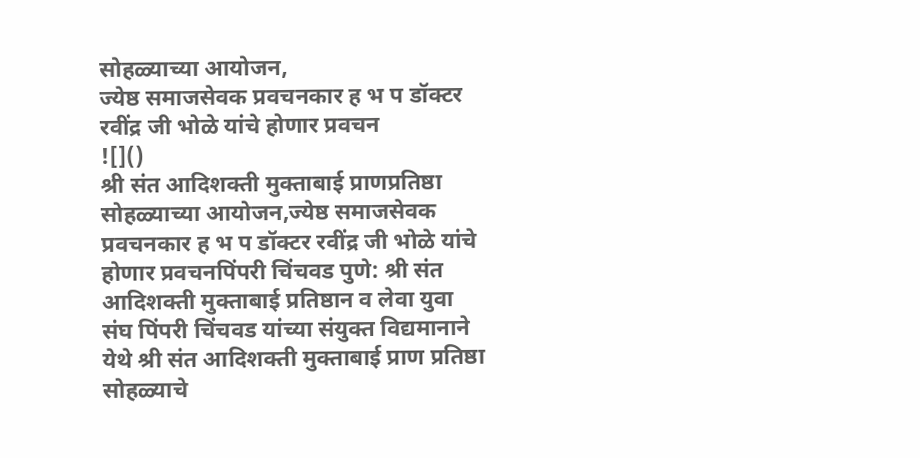सोहळ्याच्या आयोजन,
ज्येष्ठ समाजसेवक प्रवचनकार ह भ प डॉक्टर रवींद्र जी भोळे यांचे होणार प्रवचन
![]()
श्री संत आदिशक्ती मुक्ताबाई प्राणप्रतिष्ठा सोहळ्याच्या आयोजन,ज्येष्ठ समाजसेवक प्रवचनकार ह भ प डॉक्टर रवींद्र जी भोळे यांचे होणार प्रवचनपिंपरी चिंचवड पुणे: श्री संत आदिशक्ती मुक्ताबाई प्रतिष्ठान व लेवा युवा संघ पिंपरी चिंचवड यांच्या संयुक्त विद्यमानाने येथे श्री संत आदिशक्ती मुक्ताबाई प्राण प्रतिष्ठा सोहळ्याचे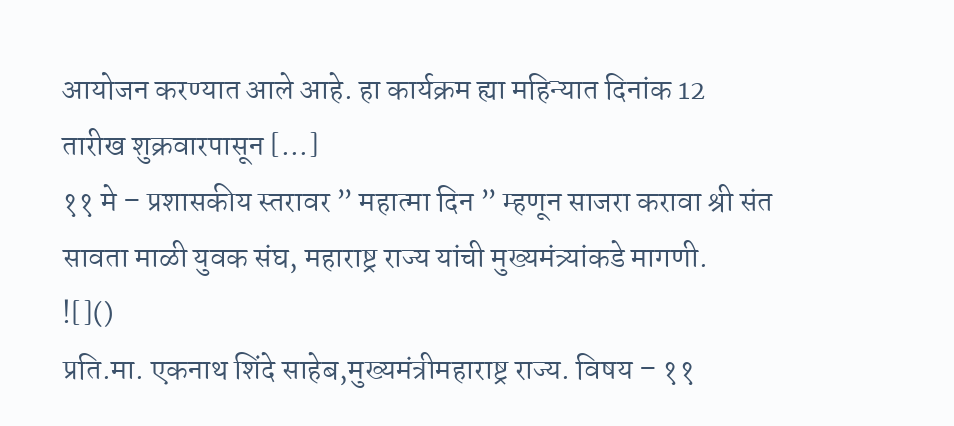आयोजन करण्यात आले आहे. हा कार्यक्रम ह्या महिन्यात दिनांक 12 तारीख शुक्रवारपासून […]
११ मे – प्रशासकीय स्तरावर ” महात्मा दिन ” म्हणून साजरा करावा श्री संत सावता माळी युवक संघ, महाराष्ट्र राज्य यांची मुख्यमंत्र्यांकडे मागणी.
![]()
प्रति.मा. एकनाथ शिंदे साहेब,मुख्यमंत्रीमहाराष्ट्र राज्य. विषय – ११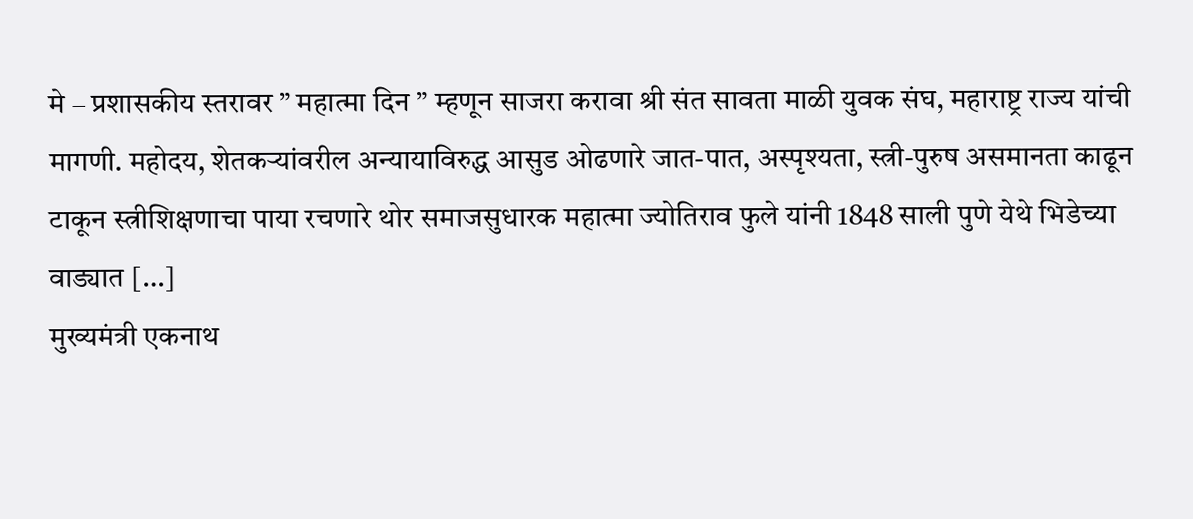मे – प्रशासकीय स्तरावर ” महात्मा दिन ” म्हणून साजरा करावा श्री संत सावता माळी युवक संघ, महाराष्ट्र राज्य यांची मागणी. महोदय, शेतकऱ्यांवरील अन्यायाविरुद्ध आसुड ओढणारे जात-पात, अस्पृश्यता, स्त्री-पुरुष असमानता काढून टाकून स्त्रीशिक्षणाचा पाया रचणारे थोर समाजसुधारक महात्मा ज्योतिराव फुले यांनी 1848 साली पुणे येथे भिडेच्या वाड्यात […]
मुख्यमंत्री एकनाथ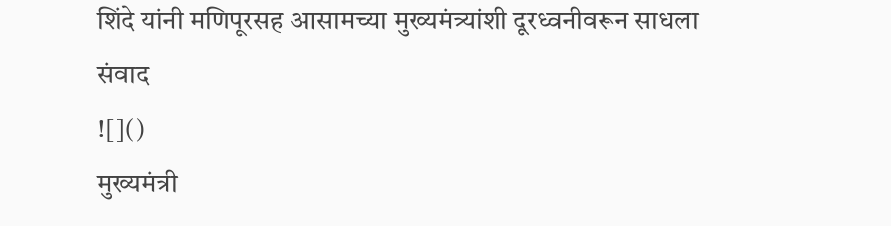शिंदे यांनी मणिपूरसह आसामच्या मुख्यमंत्र्यांशी दूरध्वनीवरून साधला संवाद
![]()
मुख्यमंत्री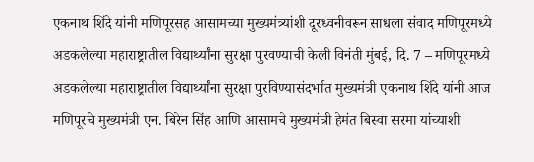एकनाथ शिंदे यांनी मणिपूरसह आसामच्या मुख्यमंत्र्यांशी दूरध्वनीवरून साधला संवाद मणिपूरमध्ये अडकलेल्या महाराष्ट्रातील विद्यार्थ्यांना सुरक्षा पुरवण्याची केली विनंती मुंबई, दि. 7 – मणिपूरमध्ये अडकलेल्या महाराष्ट्रातील विद्यार्थ्यांना सुरक्षा पुरविण्यासंदर्भात मुख्यमंत्री एकनाथ शिंदे यांनी आज मणिपूरचे मुख्यमंत्री एन. बिरेन सिंह आणि आसामचे मुख्यमंत्री हेमंत बिस्वा सरमा यांच्याशी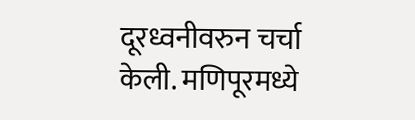दूरध्वनीवरुन चर्चा केली. मणिपूरमध्ये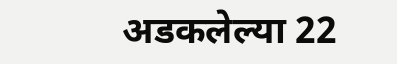अडकलेल्या 22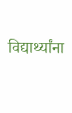विद्यार्थ्यांना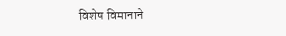विशेष विमानाने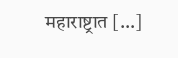महाराष्ट्रात […]